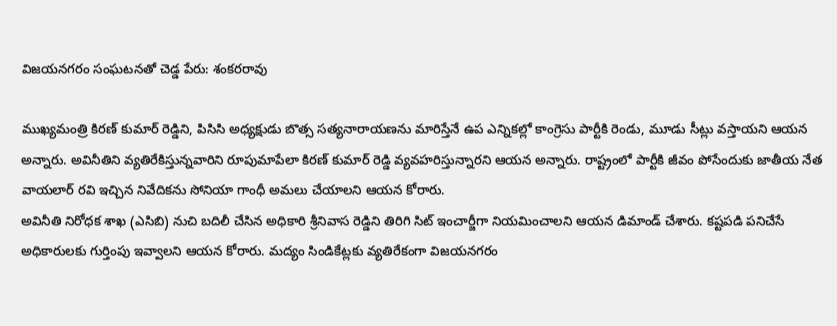విజయనగరం సంఘటనతో చెడ్డ పేరు: శంకరరావు

ముఖ్యమంత్రి కిరణ్ కుమార్ రెడ్డిని, పిసిసి అధ్యక్షుడు బొత్స సత్యనారాయణను మారిస్తేనే ఉప ఎన్నికల్లో కాంగ్రెసు పార్టీకి రెండు, మూడు సీట్లు వస్తాయని ఆయన అన్నారు. అవినీతిని వ్యతిరేకిస్తున్నవారిని రూపుమాపేలా కిరణ్ కుమార్ రెడ్డి వ్యవహరిస్తున్నారని ఆయన అన్నారు. రాష్ట్రంలో పార్టీకి జీవం పోసేందుకు జాతీయ నేత వాయలార్ రవి ఇచ్చిన నివేదికను సోనియా గాంధీ అమలు చేయాలని ఆయన కోరారు.
అవినీతి నిరోధక శాఖ (ఎసిబి) నుచి బదిలీ చేసిన అధికారి శ్రీనివాస రెడ్డిని తిరిగి సిట్ ఇంచార్జీగా నియమించాలని ఆయన డిమాండ్ చేశారు. కష్టపడి పనిచేసే అధికారులకు గుర్తింపు ఇవ్వాలని ఆయన కోరారు. మద్యం సిండికేట్లకు వ్యతిరేకంగా విజయనగరం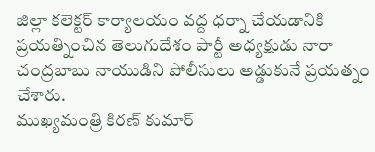జిల్లా కలెక్టర్ కార్యాలయం వద్ద ధర్నా చేయడానికి ప్రయత్నించిన తెలుగుదేశం పార్టీ అధ్యక్షుడు నారా చంద్రబాబు నాయుడిని పోలీసులు అడ్డుకునే ప్రయత్నం చేశారు.
ముఖ్యమంత్రి కిరణ్ కుమార్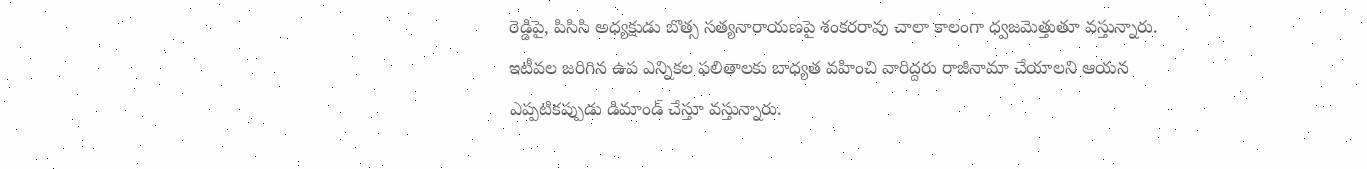రెడ్డిపై, పిసిసి అధ్యక్షుడు బొత్స సత్యనారాయణపై శంకరరావు చాలా కాలంగా ధ్వజమెత్తుతూ వస్తున్నారు. ఇటీవల జరిగిన ఉప ఎన్నికల ఫలితాలకు బాధ్యత వహించి వారిద్దరు రాజీనామా చేయాలని ఆయన ఎప్పటికప్పుడు డిమాండ్ చేస్తూ వస్తున్నారు.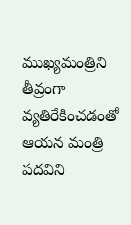ముఖ్యమంత్రిని తీవ్రంగా వ్యతిరేకించడంతో ఆయన మంత్రి పదవిని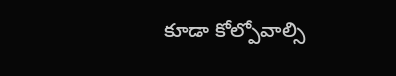కూడా కోల్పోవాల్సి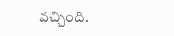వచ్చింది.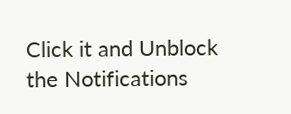Click it and Unblock the Notifications